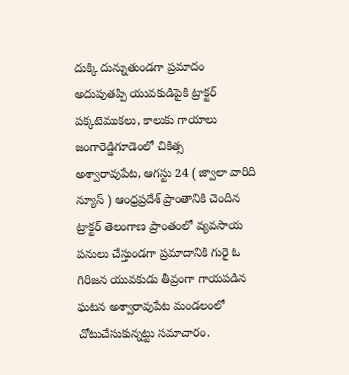దుక్కి దున్నుతుండగా ప్రమాదం
అదుపుతప్పి యువకుడిపైకి ట్రాక్టర్
పక్కటెముకలు, కాలుకు గాయాలు
జంగారెడ్డిగూడెంలో చికిత్స
అశ్వారావుపేట, ఆగస్టు 24 ( జ్వాలా వారిది న్యూస్ ) ఆంధ్రప్రదేశ్ ప్రాంతానికి చెందిన ట్రాక్టర్ తెలంగాణ ప్రాంతంలో వ్యవసాయ పనులు చేస్తుండగా ప్రమాదానికి గురై ఓ గిరిజన యువకుడు తీవ్రంగా గాయపడిన ఘటన అశ్వారావుపేట మండలంలో చోటుచేసుకున్నట్టు సమాచారం.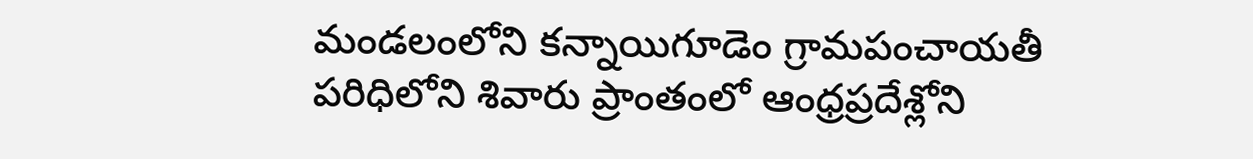మండలంలోని కన్నాయిగూడెం గ్రామపంచాయతీ పరిధిలోని శివారు ప్రాంతంలో ఆంధ్రప్రదేశ్లోని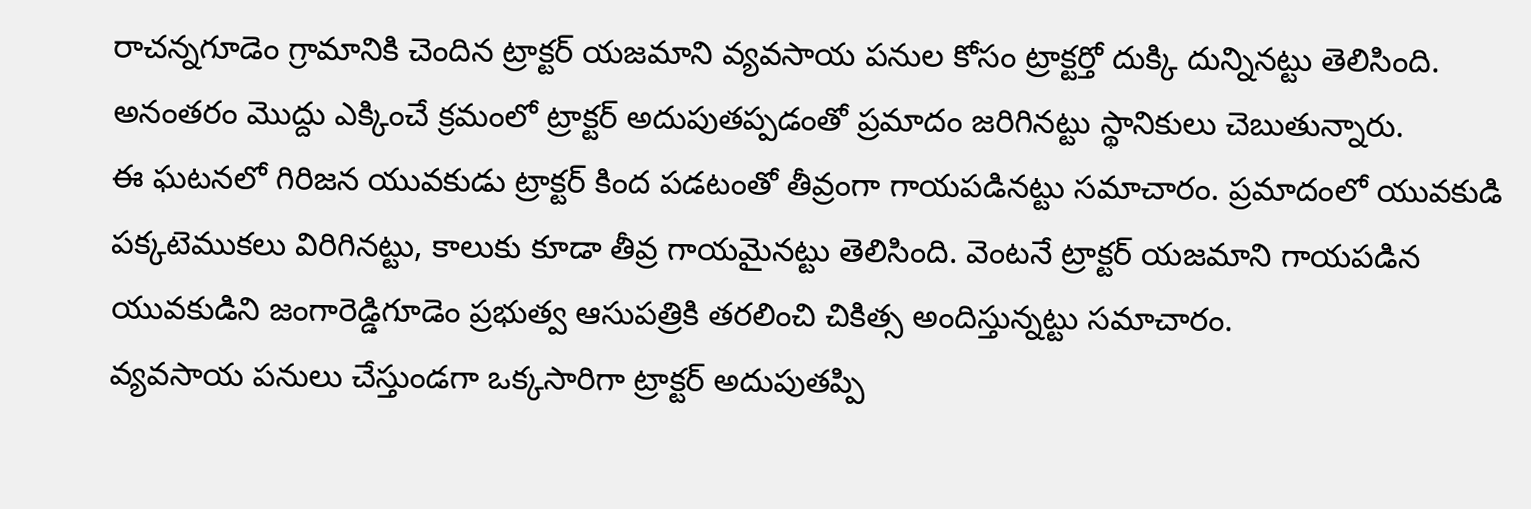రాచన్నగూడెం గ్రామానికి చెందిన ట్రాక్టర్ యజమాని వ్యవసాయ పనుల కోసం ట్రాక్టర్తో దుక్కి దున్నినట్టు తెలిసింది. అనంతరం మొద్దు ఎక్కించే క్రమంలో ట్రాక్టర్ అదుపుతప్పడంతో ప్రమాదం జరిగినట్టు స్థానికులు చెబుతున్నారు.
ఈ ఘటనలో గిరిజన యువకుడు ట్రాక్టర్ కింద పడటంతో తీవ్రంగా గాయపడినట్టు సమాచారం. ప్రమాదంలో యువకుడి పక్కటెముకలు విరిగినట్టు, కాలుకు కూడా తీవ్ర గాయమైనట్టు తెలిసింది. వెంటనే ట్రాక్టర్ యజమాని గాయపడిన యువకుడిని జంగారెడ్డిగూడెం ప్రభుత్వ ఆసుపత్రికి తరలించి చికిత్స అందిస్తున్నట్టు సమాచారం.
వ్యవసాయ పనులు చేస్తుండగా ఒక్కసారిగా ట్రాక్టర్ అదుపుతప్పి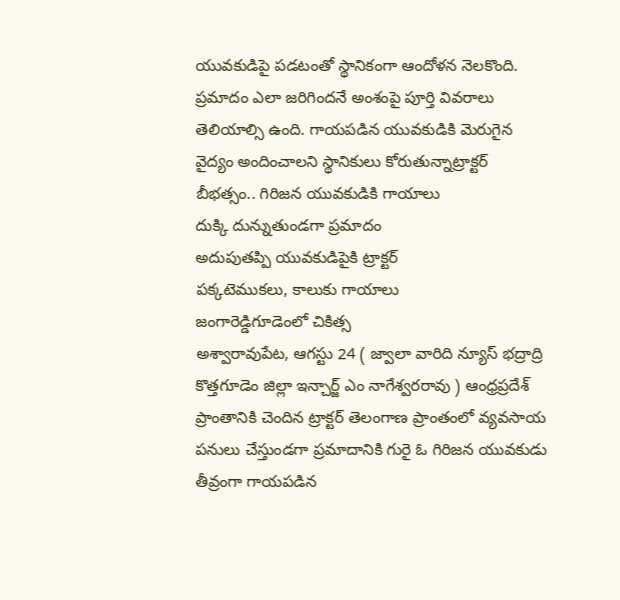యువకుడిపై పడటంతో స్థానికంగా ఆందోళన నెలకొంది. ప్రమాదం ఎలా జరిగిందనే అంశంపై పూర్తి వివరాలు తెలియాల్సి ఉంది. గాయపడిన యువకుడికి మెరుగైన వైద్యం అందించాలని స్థానికులు కోరుతున్నాట్రాక్టర్ బీభత్సం.. గిరిజన యువకుడికి గాయాలు
దుక్కి దున్నుతుండగా ప్రమాదం
అదుపుతప్పి యువకుడిపైకి ట్రాక్టర్
పక్కటెముకలు, కాలుకు గాయాలు
జంగారెడ్డిగూడెంలో చికిత్స
అశ్వారావుపేట, ఆగస్టు 24 ( జ్వాలా వారిది న్యూస్ భద్రాద్రి కొత్తగూడెం జిల్లా ఇన్చార్జ్ ఎం నాగేశ్వరరావు ) ఆంధ్రప్రదేశ్ ప్రాంతానికి చెందిన ట్రాక్టర్ తెలంగాణ ప్రాంతంలో వ్యవసాయ పనులు చేస్తుండగా ప్రమాదానికి గురై ఓ గిరిజన యువకుడు తీవ్రంగా గాయపడిన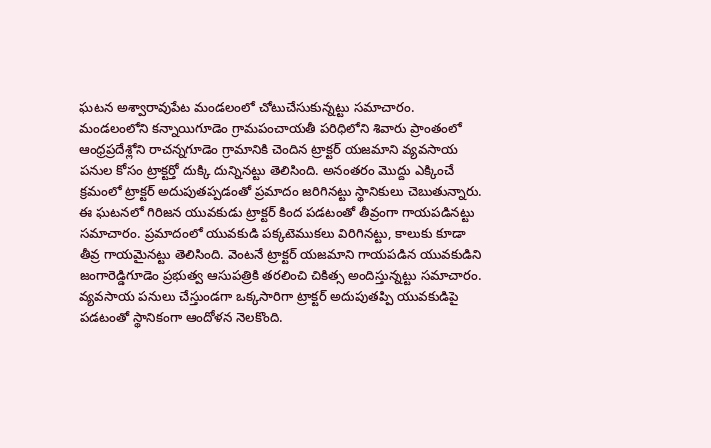ఘటన అశ్వారావుపేట మండలంలో చోటుచేసుకున్నట్టు సమాచారం.
మండలంలోని కన్నాయిగూడెం గ్రామపంచాయతీ పరిధిలోని శివారు ప్రాంతంలో ఆంధ్రప్రదేశ్లోని రాచన్నగూడెం గ్రామానికి చెందిన ట్రాక్టర్ యజమాని వ్యవసాయ పనుల కోసం ట్రాక్టర్తో దుక్కి దున్నినట్టు తెలిసింది. అనంతరం మొద్దు ఎక్కించే క్రమంలో ట్రాక్టర్ అదుపుతప్పడంతో ప్రమాదం జరిగినట్టు స్థానికులు చెబుతున్నారు.
ఈ ఘటనలో గిరిజన యువకుడు ట్రాక్టర్ కింద పడటంతో తీవ్రంగా గాయపడినట్టు సమాచారం. ప్రమాదంలో యువకుడి పక్కటెముకలు విరిగినట్టు, కాలుకు కూడా తీవ్ర గాయమైనట్టు తెలిసింది. వెంటనే ట్రాక్టర్ యజమాని గాయపడిన యువకుడిని జంగారెడ్డిగూడెం ప్రభుత్వ ఆసుపత్రికి తరలించి చికిత్స అందిస్తున్నట్టు సమాచారం.
వ్యవసాయ పనులు చేస్తుండగా ఒక్కసారిగా ట్రాక్టర్ అదుపుతప్పి యువకుడిపై పడటంతో స్థానికంగా ఆందోళన నెలకొంది.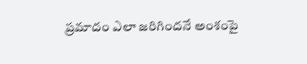ప్రమాదం ఎలా జరిగిందనే అంశంపై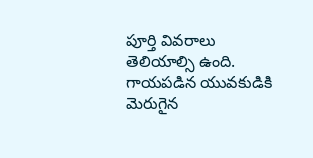పూర్తి వివరాలు తెలియాల్సి ఉంది. గాయపడిన యువకుడికి మెరుగైన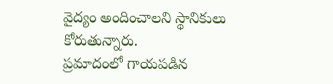వైద్యం అందించాలని స్థానికులు కోరుతున్నారు.
ప్రమాదంలో గాయపడిన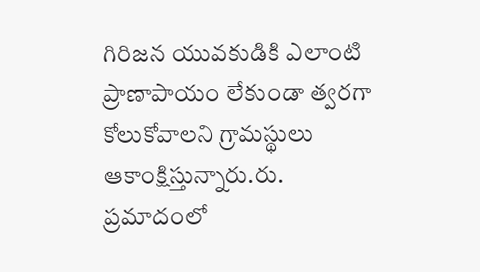గిరిజన యువకుడికి ఎలాంటి ప్రాణాపాయం లేకుండా త్వరగా కోలుకోవాలని గ్రామస్థులు ఆకాంక్షిస్తున్నారు.రు.
ప్రమాదంలో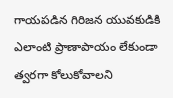గాయపడిన గిరిజన యువకుడికి ఎలాంటి ప్రాణాపాయం లేకుండా త్వరగా కోలుకోవాలని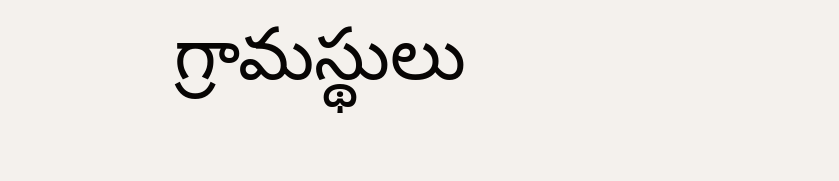గ్రామస్థులు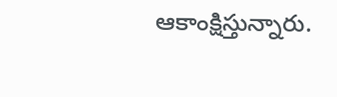ఆకాంక్షిస్తున్నారు.